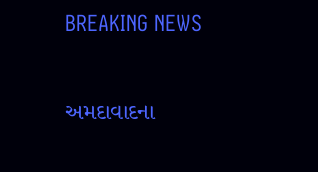BREAKING NEWS

અમદાવાદના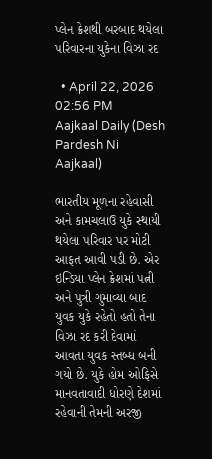પ્લેન ક્રેશથી બરબાદ થયેલા પરિવારના યુકેના વિઝા રદ

  • April 22, 2026 02:56 PM
Aajkaal Daily (Desh Pardesh Ni Aajkaal)

ભારતીય મૂળના રહેવાસી અને કામચલાઉ યુકે સ્થાયી થયેલા પરિવાર પર મોટી આફત આવી પડી છે. એર ઇન્ડિયા પ્લેન ક્રેશમાં પત્ની અને પુત્રી ગુમાવ્યા બાદ યુવક યુકે રહેતો હતો તેના વિઝા રદ કરી દેવામાં આવતા યુવક સ્તબ્ધ બની ગયો છે. યુકે હોમ ઓફિસે માનવતાવાદી ધોરણે દેશમાં રહેવાની તેમની અરજી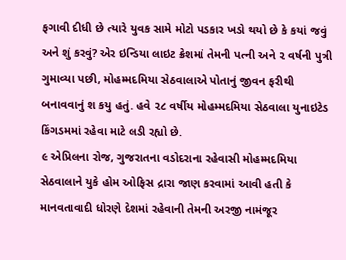ફગાવી દીધી છે ત્યારે યુવક સામે મોટો પડકાર ખડો થયો છે કે કયાં જવું અને શું કરવું? એર ઇન્ડિયા લાઇટ ક્રેશમાં તેમની પત્ની અને ૨ વર્ષની પુત્રી ગુમાવ્યા પછી, મોહમ્મદમિયા સેઠવાલાએ પોતાનું જીવન ફરીથી બનાવવાનું શ કયુ હતું. હવે ૨૮ વર્ષીય મોહમ્મદમિયા સેઠવાલા યુનાઇટેડ કિંગડમમાં રહેવા માટે લડી રહ્યો છે.
૯ એપ્રિલના રોજ, ગુજરાતના વડોદરાના રહેવાસી મોહમ્મદમિયા સેઠવાલાને યુકે હોમ ઓફિસ દ્રારા જાણ કરવામાં આવી હતી કે માનવતાવાદી ધોરણે દેશમાં રહેવાની તેમની અરજી નામંજૂર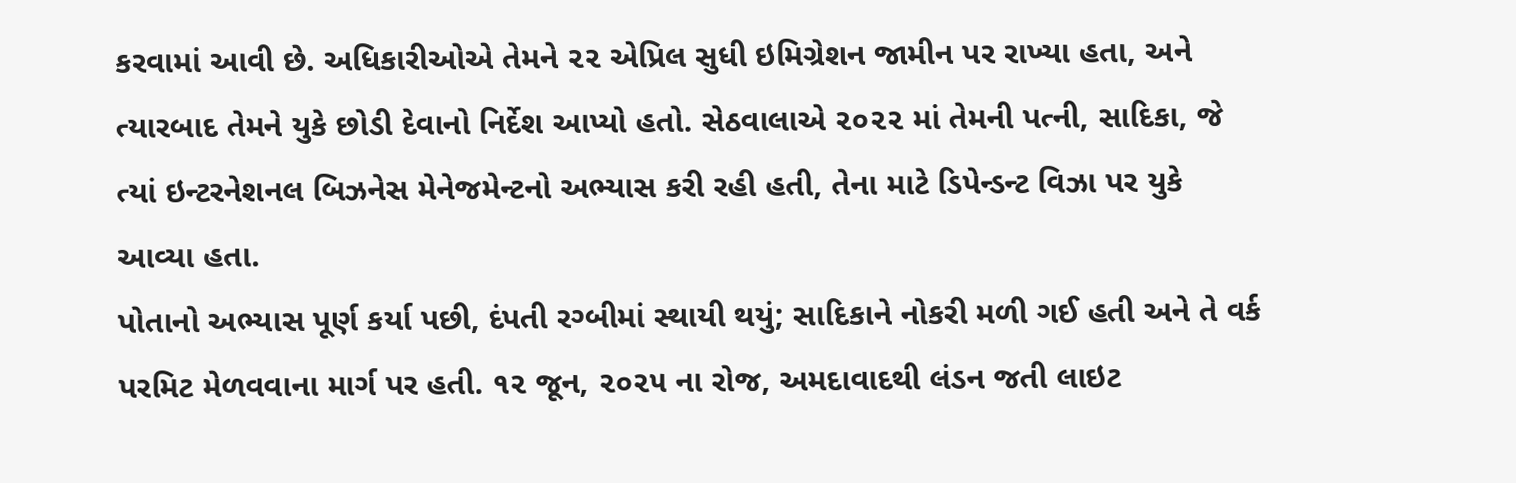કરવામાં આવી છે. અધિકારીઓએ તેમને ૨૨ એપ્રિલ સુધી ઇમિગ્રેશન જામીન પર રાખ્યા હતા, અને ત્યારબાદ તેમને યુકે છોડી દેવાનો નિર્દેશ આપ્યો હતો. સેઠવાલાએ ૨૦૨૨ માં તેમની પત્ની, સાદિકા, જે ત્યાં ઇન્ટરનેશનલ બિઝનેસ મેનેજમેન્ટનો અભ્યાસ કરી રહી હતી, તેના માટે ડિપેન્ડન્ટ વિઝા પર યુકે આવ્યા હતા.
પોતાનો અભ્યાસ પૂર્ણ કર્યા પછી, દંપતી રગ્બીમાં સ્થાયી થયું; સાદિકાને નોકરી મળી ગઈ હતી અને તે વર્ક પરમિટ મેળવવાના માર્ગ પર હતી. ૧૨ જૂન, ૨૦૨૫ ના રોજ, અમદાવાદથી લંડન જતી લાઇટ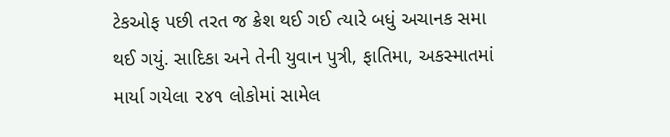ટેકઓફ પછી તરત જ ક્રેશ થઈ ગઈ ત્યારે બધું અચાનક સમા થઈ ગયું. સાદિકા અને તેની યુવાન પુત્રી, ફાતિમા, અકસ્માતમાં માર્યા ગયેલા ૨૪૧ લોકોમાં સામેલ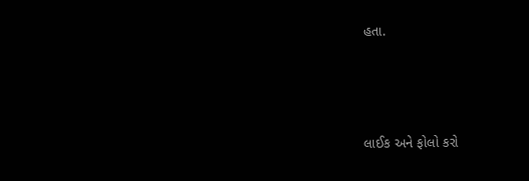હતા.




લાઈક અને ફોલો કરો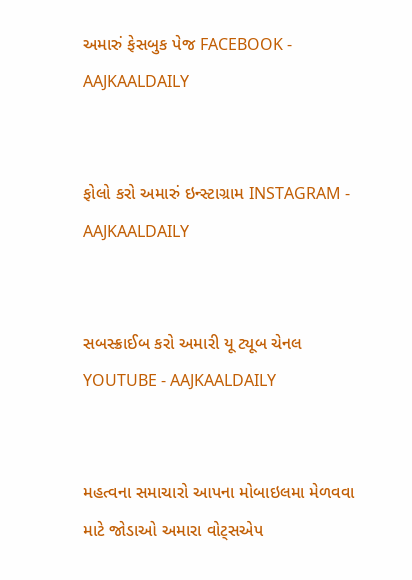અમારું ફેસબુક પેજ FACEBOOK - AAJKAALDAILY


ફોલો કરો અમારું ઇન્સ્ટાગ્રામ INSTAGRAM - AAJKAALDAILY


સબસ્ક્રાઈબ કરો અમારી યૂ ટ્યૂબ ચેનલ YOUTUBE - AAJKAALDAILY


મહત્વના સમાચારો આપના મોબાઇલમા મેળવવા માટે જોડાઓ અમારા વોટ્સએપ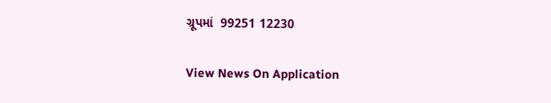ગ્રૂપમાં  99251 12230

View News On Application